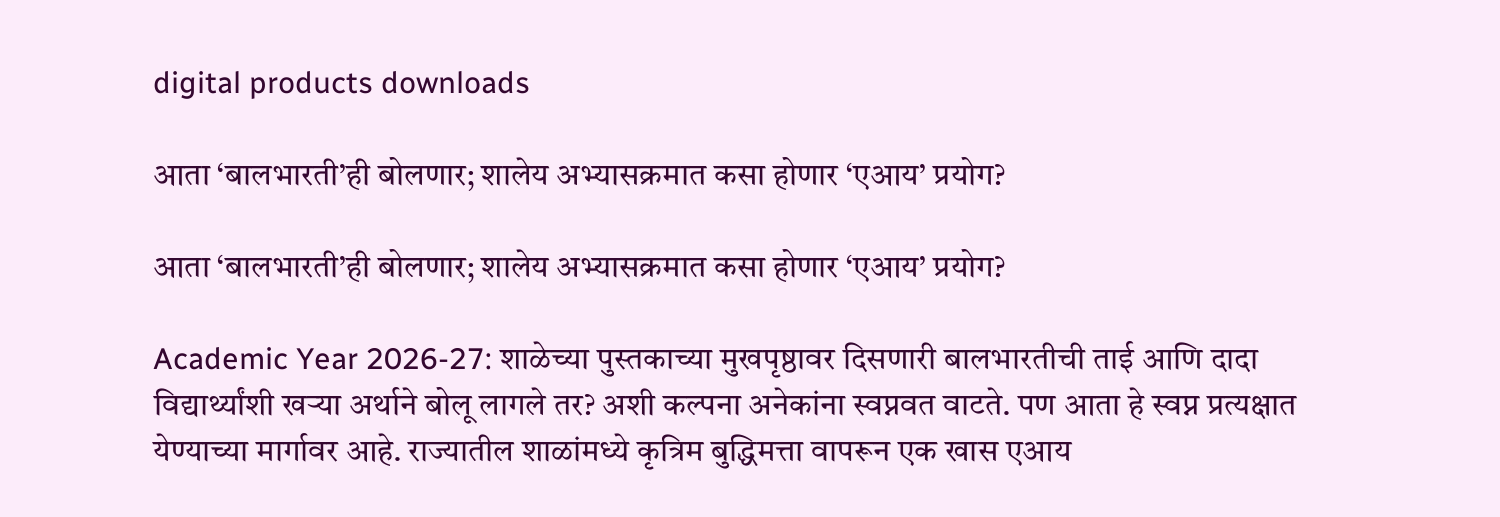digital products downloads

आता ‘बालभारती’ही बोलणार; शालेय अभ्यासक्रमात कसा होणार ‘एआय’ प्रयोग?

आता ‘बालभारती’ही बोलणार; शालेय अभ्यासक्रमात कसा होणार ‘एआय’ प्रयोग?

Academic Year 2026-27: शाळेच्या पुस्तकाच्या मुखपृष्ठावर दिसणारी बालभारतीची ताई आणि दादा विद्यार्थ्यांशी खऱ्या अर्थाने बोलू लागले तर? अशी कल्पना अनेकांना स्वप्नवत वाटते. पण आता हे स्वप्न प्रत्यक्षात येण्याच्या मार्गावर आहे. राज्यातील शाळांमध्ये कृत्रिम बुद्धिमत्ता वापरून एक खास एआय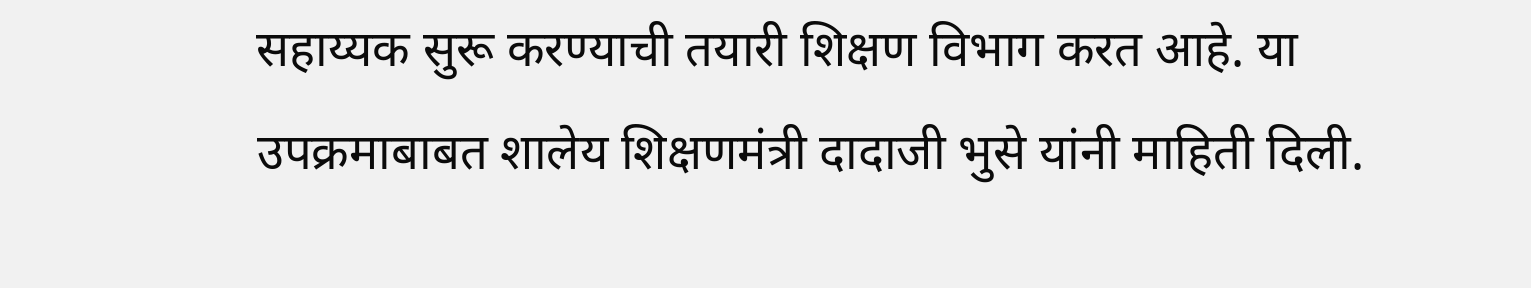सहाय्यक सुरू करण्याची तयारी शिक्षण विभाग करत आहे. या उपक्रमाबाबत शालेय शिक्षणमंत्री दादाजी भुसे यांनी माहिती दिली.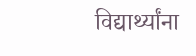विद्यार्थ्यांना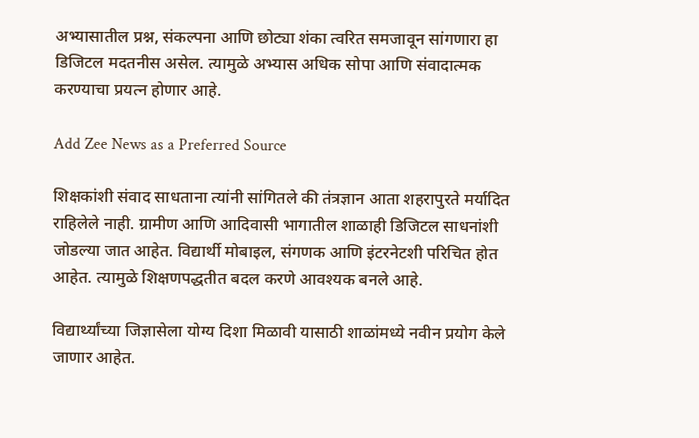अभ्यासातील प्रश्न, संकल्पना आणि छोट्या शंका त्वरित समजावून सांगणारा हा डिजिटल मदतनीस असेल. त्यामुळे अभ्यास अधिक सोपा आणि संवादात्मक करण्याचा प्रयत्न होणार आहे.

Add Zee News as a Preferred Source

शिक्षकांशी संवाद साधताना त्यांनी सांगितले की तंत्रज्ञान आता शहरापुरते मर्यादित राहिलेले नाही. ग्रामीण आणि आदिवासी भागातील शाळाही डिजिटल साधनांशी जोडल्या जात आहेत. विद्यार्थी मोबाइल, संगणक आणि इंटरनेटशी परिचित होत आहेत. त्यामुळे शिक्षणपद्धतीत बदल करणे आवश्यक बनले आहे.

विद्यार्थ्यांच्या जिज्ञासेला योग्य दिशा मिळावी यासाठी शाळांमध्ये नवीन प्रयोग केले जाणार आहेत.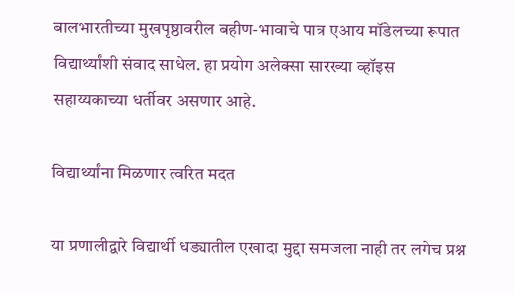बालभारतीच्या मुखपृष्ठावरील बहीण-भावाचे पात्र एआय मॉडेलच्या रूपात विद्यार्थ्यांशी संवाद साधेल. हा प्रयोग अलेक्सा सारख्या व्हॉइस सहाय्यकाच्या धर्तीवर असणार आहे.

विद्यार्थ्यांना मिळणार त्वरित मदत

या प्रणालीद्वारे विद्यार्थी धड्यातील एखादा मुद्दा समजला नाही तर लगेच प्रश्न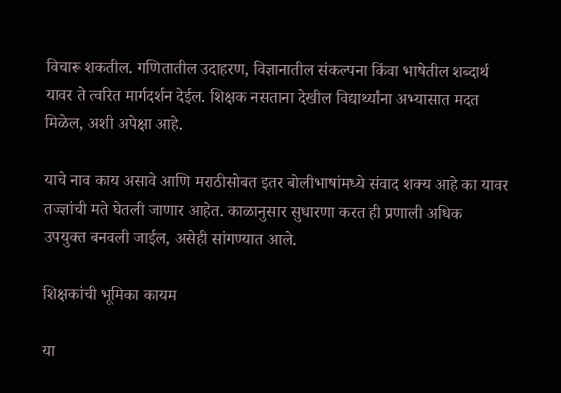विचारू शकतील. गणितातील उदाहरण, विज्ञानातील संकल्पना किंवा भाषेतील शब्दार्थ यावर ते त्वरित मार्गदर्शन देईल. शिक्षक नसताना देखील विद्यार्थ्यांना अभ्यासात मदत मिळेल, अशी अपेक्षा आहे.

याचे नाव काय असावे आणि मराठीसोबत इतर बोलीभाषांमध्ये संवाद शक्य आहे का यावर तज्ज्ञांची मते घेतली जाणार आहेत. काळानुसार सुधारणा करत ही प्रणाली अधिक उपयुक्त बनवली जाईल, असेही सांगण्यात आले.

शिक्षकांची भूमिका कायम

या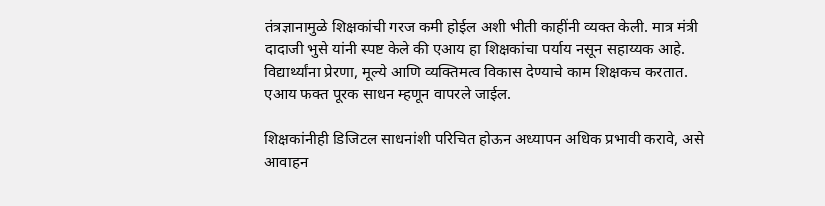तंत्रज्ञानामुळे शिक्षकांची गरज कमी होईल अशी भीती काहींनी व्यक्त केली. मात्र मंत्री दादाजी भुसे यांनी स्पष्ट केले की एआय हा शिक्षकांचा पर्याय नसून सहाय्यक आहे. विद्यार्थ्यांना प्रेरणा, मूल्ये आणि व्यक्तिमत्व विकास देण्याचे काम शिक्षकच करतात. एआय फक्त पूरक साधन म्हणून वापरले जाईल.

शिक्षकांनीही डिजिटल साधनांशी परिचित होऊन अध्यापन अधिक प्रभावी करावे, असे आवाहन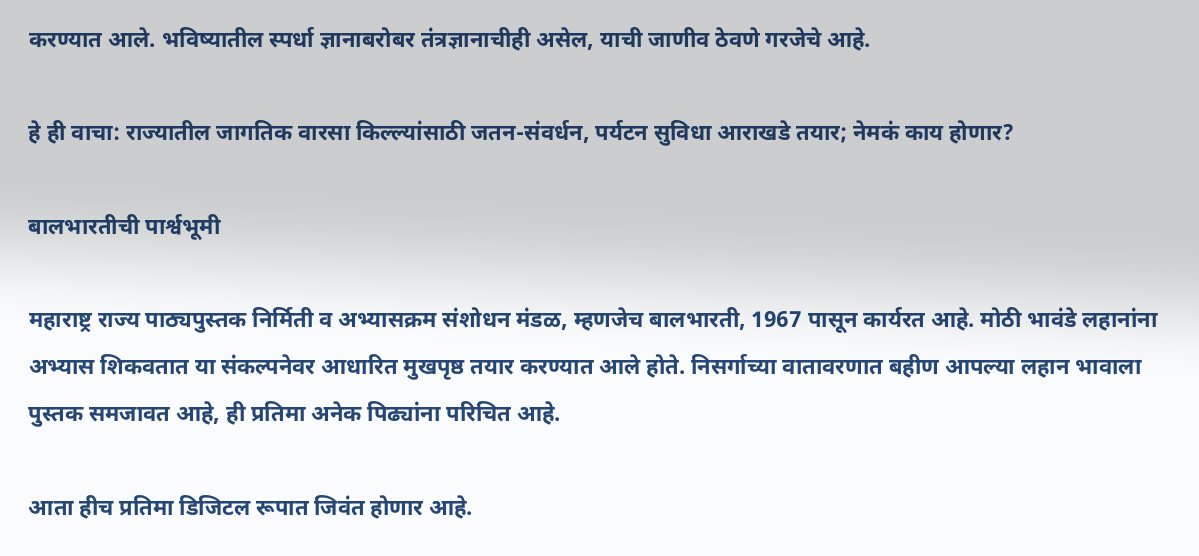करण्यात आले. भविष्यातील स्पर्धा ज्ञानाबरोबर तंत्रज्ञानाचीही असेल, याची जाणीव ठेवणे गरजेचे आहे.

हे ही वाचा: राज्यातील जागतिक वारसा किल्ल्यांसाठी जतन-संवर्धन, पर्यटन सुविधा आराखडे तयार; नेमकं काय होणार?

बालभारतीची पार्श्वभूमी

महाराष्ट्र राज्य पाठ्यपुस्तक निर्मिती व अभ्यासक्रम संशोधन मंडळ, म्हणजेच बालभारती, 1967 पासून कार्यरत आहे. मोठी भावंडे लहानांना अभ्यास शिकवतात या संकल्पनेवर आधारित मुखपृष्ठ तयार करण्यात आले होते. निसर्गाच्या वातावरणात बहीण आपल्या लहान भावाला पुस्तक समजावत आहे, ही प्रतिमा अनेक पिढ्यांना परिचित आहे.

आता हीच प्रतिमा डिजिटल रूपात जिवंत होणार आहे.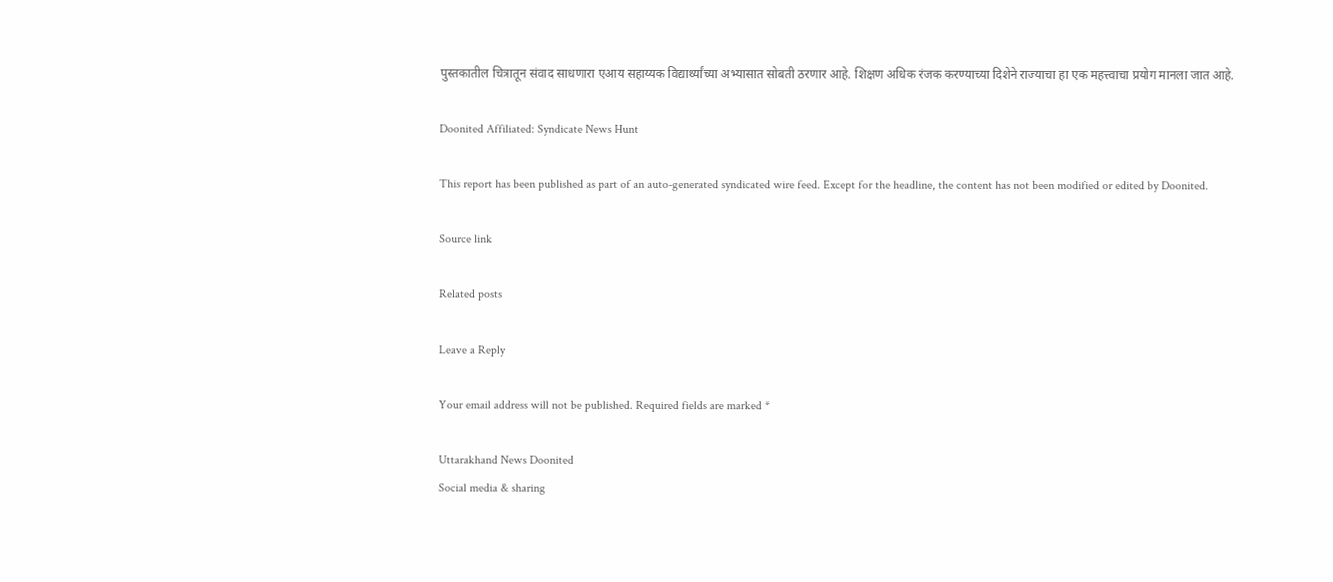पुस्तकातील चित्रातून संवाद साधणारा एआय सहाय्यक विद्यार्थ्यांच्या अभ्यासात सोबती ठरणार आहे. शिक्षण अधिक रंजक करण्याच्या दिशेने राज्याचा हा एक महत्त्वाचा प्रयोग मानला जात आहे.

Doonited Affiliated: Syndicate News Hunt

This report has been published as part of an auto-generated syndicated wire feed. Except for the headline, the content has not been modified or edited by Doonited.

Source link

Related posts

Leave a Reply

Your email address will not be published. Required fields are marked *

Uttarakhand News Doonited
Social media & sharing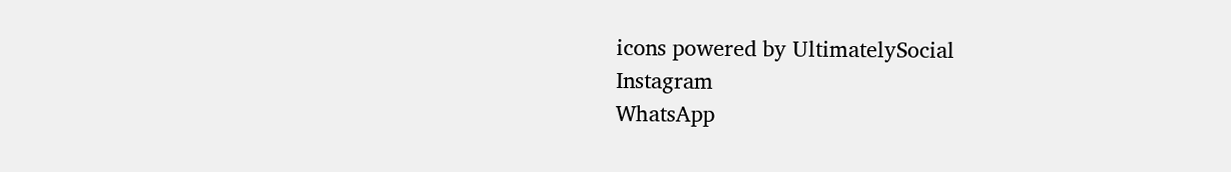icons powered by UltimatelySocial
Instagram
WhatsApp